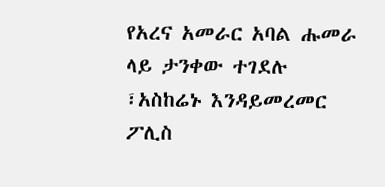የአረና አመራር አባል ሑመራ ላይ ታንቀው ተገደሉ ፣አስከሬኑ እንዳይመረመር ፖሊስ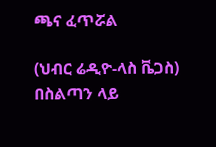ጫና ፈጥሯል

(ህብር ሬዲዮ-ላስ ቬጋስ) በስልጣን ላይ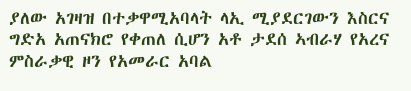ያለው አገዛዝ በተቃዋሚአባላት ላኢ ሚያደርገውን እስርና ግድአ አጠናክሮ የቀጠለ ሲሆን አቶ ታደሰ ኣብራሃ የአረና ምስራቃዊ ዞን የአመራር አባል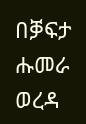በቓፍታ ሑመራ ወረዳ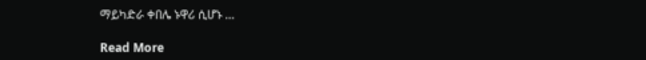ማይካድራ ቀበሌ ኑዋሪ ሲሆኑ …

Read More